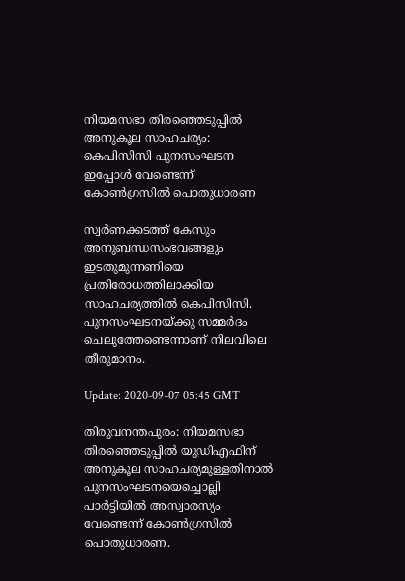നിയമസഭാ തിരഞ്ഞെടുപ്പില്‍ അനുകൂല സാഹചര്യം: കെപിസിസി പുനസംഘടന ഇപ്പോള്‍ വേണ്ടെന്ന് കോണ്‍ഗ്രസില്‍ പൊതുധാരണ

സ്വര്‍ണക്കടത്ത് കേസും അനുബന്ധസംഭവങ്ങളും ഇടതുമുന്നണിയെ പ്രതിരോധത്തിലാക്കിയ സാഹചര്യത്തില്‍ കെപിസിസി. പുനസംഘടനയ്ക്കു സമ്മര്‍ദം ചെലുത്തേണ്ടെന്നാണ് നിലവിലെ തീരുമാനം.

Update: 2020-09-07 05:45 GMT

തിരുവനന്തപുരം: നിയമസഭാ തിരഞ്ഞെടുപ്പില്‍ യുഡിഎഫിന് അനുകൂല സാഹചര്യമുള്ളതിനാല്‍ പുനസംഘടനയെച്ചൊല്ലി പാര്‍ട്ടിയില്‍ അസ്വാരസ്യം വേണ്ടെന്ന് കോണ്‍ഗ്രസില്‍ പൊതുധാരണ.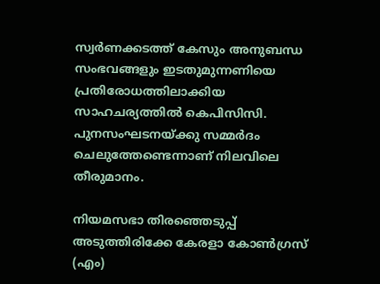സ്വര്‍ണക്കടത്ത് കേസും അനുബന്ധ സംഭവങ്ങളും ഇടതുമുന്നണിയെ പ്രതിരോധത്തിലാക്കിയ സാഹചര്യത്തില്‍ കെപിസിസി. പുനസംഘടനയ്ക്കു സമ്മര്‍ദം ചെലുത്തേണ്ടെന്നാണ് നിലവിലെ തീരുമാനം.

നിയമസഭാ തിരഞ്ഞെടുപ്പ് അടുത്തിരിക്കേ കേരളാ കോണ്‍ഗ്രസ് (എം)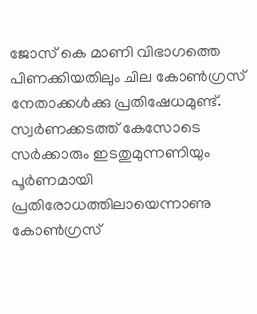ജോസ് കെ മാണി വിഭാഗത്തെ പിണക്കിയതിലും ചില കോണ്‍ഗ്രസ് നേതാക്കള്‍ക്കു പ്രതിഷേധമുണ്ട്. സ്വര്‍ണക്കടത്ത് കേസോടെ സര്‍ക്കാരും ഇടതുമുന്നണിയും പൂര്‍ണമായി പ്രതിരോധത്തിലായെന്നാണു കോണ്‍ഗ്രസ്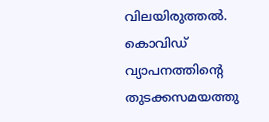വിലയിരുത്തല്‍. കൊവിഡ് വ്യാപനത്തിന്റെ തുടക്കസമയത്തു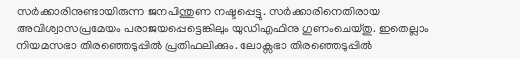സര്‍ക്കാരിനുണ്ടായിരുന്ന ജനപിന്തുണ നഷ്ടപ്പെട്ടു. സര്‍ക്കാരിനെതിരായ അവിശ്വാസപ്രമേയം പരാജയപ്പെട്ടെങ്കിലും യുഡിഎഫിനു ഗുണംചെയ്തു. ഇതെല്ലാം നിയമസഭാ തിരഞ്ഞെടുപ്പില്‍ പ്രതിഫലിക്കും. ലോക്സഭാ തിരഞ്ഞെടുപ്പില്‍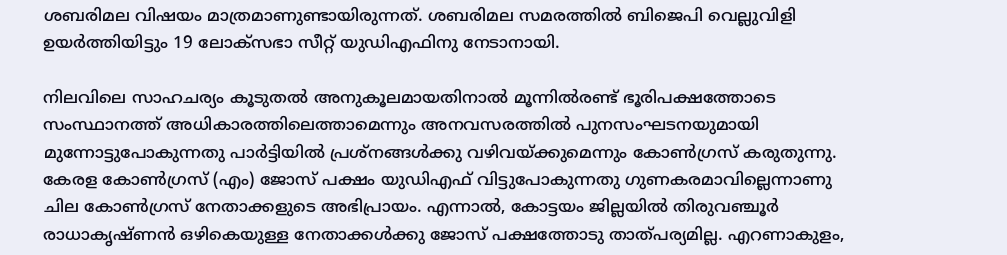ശബരിമല വിഷയം മാത്രമാണുണ്ടായിരുന്നത്. ശബരിമല സമരത്തില്‍ ബിജെപി വെല്ലുവിളി ഉയര്‍ത്തിയിട്ടും 19 ലോക്സഭാ സീറ്റ് യുഡിഎഫിനു നേടാനായി.

നിലവിലെ സാഹചര്യം കൂടുതല്‍ അനുകൂലമായതിനാല്‍ മൂന്നില്‍രണ്ട് ഭൂരിപക്ഷത്തോടെ സംസ്ഥാനത്ത് അധികാരത്തിലെത്താമെന്നും അനവസരത്തില്‍ പുനസംഘടനയുമായി മുന്നോട്ടുപോകുന്നതു പാര്‍ട്ടിയില്‍ പ്രശ്നങ്ങള്‍ക്കു വഴിവയ്ക്കുമെന്നും കോണ്‍ഗ്രസ് കരുതുന്നു. കേരള കോണ്‍ഗ്രസ് (എം) ജോസ് പക്ഷം യുഡിഎഫ് വിട്ടുപോകുന്നതു ഗുണകരമാവില്ലെന്നാണു ചില കോണ്‍ഗ്രസ് നേതാക്കളുടെ അഭിപ്രായം. എന്നാല്‍, കോട്ടയം ജില്ലയില്‍ തിരുവഞ്ചൂര്‍ രാധാകൃഷ്ണന്‍ ഒഴികെയുള്ള നേതാക്കള്‍ക്കു ജോസ് പക്ഷത്തോടു താത്പര്യമില്ല. എറണാകുളം,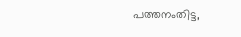പത്തനംതിട്ട,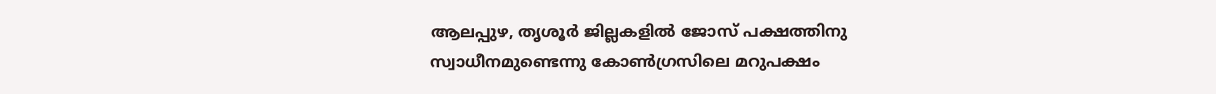ആലപ്പുഴ, തൃശൂര്‍ ജില്ലകളില്‍ ജോസ് പക്ഷത്തിനു സ്വാധീനമുണ്ടെന്നു കോണ്‍ഗ്രസിലെ മറുപക്ഷം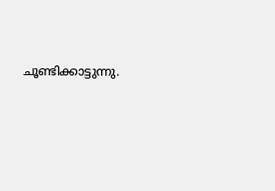ചൂണ്ടിക്കാട്ടുന്നു.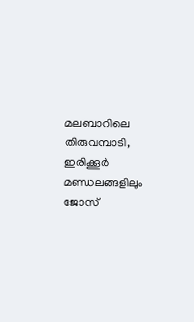മലബാറിലെ തിരുവമ്പാടി, ഇരിക്കൂര്‍ മണ്ഡലങ്ങളിലും ജോസ്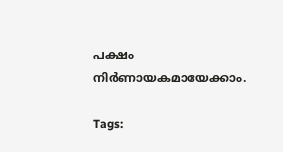പക്ഷം നിര്‍ണായകമായേക്കാം.

Tags: